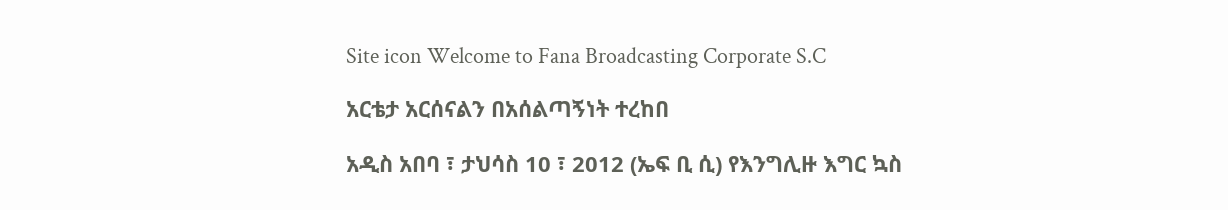Site icon Welcome to Fana Broadcasting Corporate S.C

አርቴታ አርሰናልን በአሰልጣኝነት ተረከበ

አዲስ አበባ ፣ ታህሳስ 10 ፣ 2012 (ኤፍ ቢ ሲ) የእንግሊዙ እግር ኳስ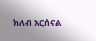ክለብ አርሰናል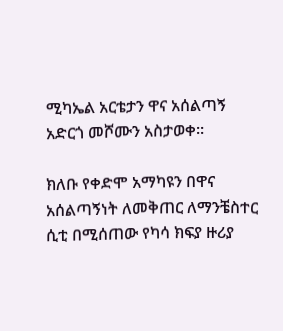ሚካኤል አርቴታን ዋና አሰልጣኝ አድርጎ መሾሙን አስታወቀ።

ክለቡ የቀድሞ አማካዩን በዋና አሰልጣኝነት ለመቅጠር ለማንቼስተር ሲቲ በሚሰጠው የካሳ ክፍያ ዙሪያ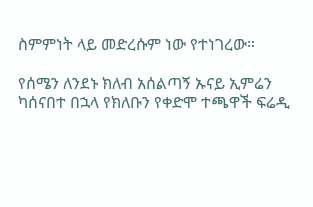ስምምነት ላይ መድረሱም ነው የተነገረው።

የሰሜን ለንደኑ ክለብ አሰልጣኝ ኡናይ ኢምሬን ካሰናበተ በኋላ የክለቡን የቀድሞ ተጫዋች ፍሬዲ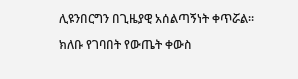ሊዩንበርግን በጊዜያዊ አሰልጣኝነት ቀጥሯል።

ክለቡ የገባበት የውጤት ቀውስ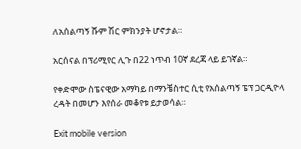ለአሰልጣኝ ሹም ሽር ምክንያት ሆኖታል።

አርሰናል በፕሪሚየር ሊጉ በ22 ነጥብ 10ኛ ደረጃ ላይ ይገኛል።

የቀድሞው ስፔናዊው አማካይ በማንቼስተር ሲቲ የአሰልጣኝ ፔፕ ጋርዲዮላ ረዳት በመሆን እየሰራ መቆየቱ ይታወሳል።

Exit mobile version